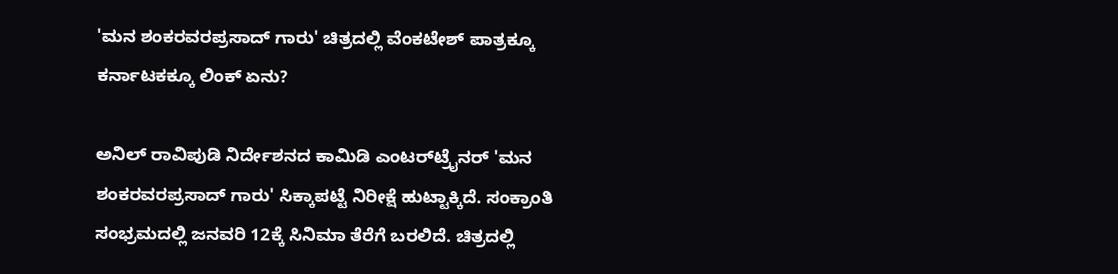'ಮನ ಶಂಕರವರಪ್ರಸಾದ್ ಗಾರು' ಚಿತ್ರದಲ್ಲಿ ವೆಂಕಟೇಶ್ ಪಾತ್ರಕ್ಕೂ ಕರ್ನಾಟಕಕ್ಕೂ ಲಿಂಕ್ ಏನು?

ಅನಿಲ್ ರಾವಿಪುಡಿ ನಿರ್ದೇಶನದ ಕಾಮಿಡಿ ಎಂಟರ್‌ಟ್ರೈನರ್ 'ಮನ ಶಂಕರವರಪ್ರಸಾದ್ ಗಾರು' ಸಿಕ್ಕಾಪಟ್ಟೆ ನಿರೀಕ್ಷೆ ಹುಟ್ಟಾಕ್ಕಿದೆ. ಸಂಕ್ರಾಂತಿ ಸಂಭ್ರಮದಲ್ಲಿ ಜನವರಿ 12ಕ್ಕೆ ಸಿನಿಮಾ ತೆರೆಗೆ ಬರಲಿದೆ. ಚಿತ್ರದಲ್ಲಿ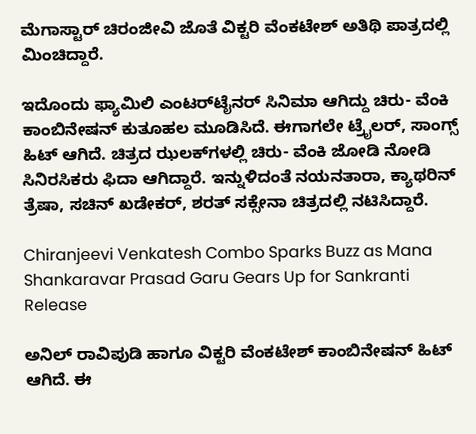ಮೆಗಾಸ್ಟಾರ್ ಚಿರಂಜೀವಿ ಜೊತೆ ವಿಕ್ಟರಿ ವೆಂಕಟೇಶ್ ಅತಿಥಿ ಪಾತ್ರದಲ್ಲಿ ಮಿಂಚಿದ್ದಾರೆ.

ಇದೊಂದು ಫ್ಯಾಮಿಲಿ ಎಂಟರ್‌ಟೈನರ್ ಸಿನಿಮಾ ಆಗಿದ್ದು ಚಿರು- ವೆಂಕಿ ಕಾಂಬಿನೇಷನ್ ಕುತೂಹಲ ಮೂಡಿಸಿದೆ. ಈಗಾಗಲೇ ಟ್ರೈಲರ್, ಸಾಂಗ್ಸ್ ಹಿಟ್ ಆಗಿದೆ. ಚಿತ್ರದ ಝಲಕ್‌ಗಳಲ್ಲಿ ಚಿರು- ವೆಂಕಿ ಜೋಡಿ ನೋಡಿ ಸಿನಿರಸಿಕರು ಫಿದಾ ಆಗಿದ್ದಾರೆ. ಇನ್ನುಳಿದಂತೆ ನಯನತಾರಾ, ಕ್ಯಾಥರಿನ್ ತ್ರೆಷಾ, ಸಚಿನ್ ಖಡೇಕರ್, ಶರತ್ ಸಕ್ಸೇನಾ ಚಿತ್ರದಲ್ಲಿ ನಟಿಸಿದ್ದಾರೆ.

Chiranjeevi Venkatesh Combo Sparks Buzz as Mana Shankaravar Prasad Garu Gears Up for Sankranti Release

ಅನಿಲ್ ರಾವಿಪುಡಿ ಹಾಗೂ ವಿಕ್ಟರಿ ವೆಂಕಟೇಶ್ ಕಾಂಬಿನೇಷನ್ ಹಿಟ್ ಆಗಿದೆ. ಈ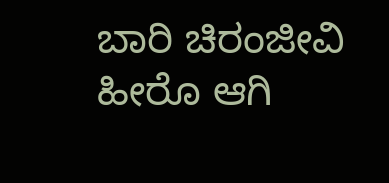ಬಾರಿ ಚಿರಂಜೀವಿ ಹೀರೊ ಆಗಿ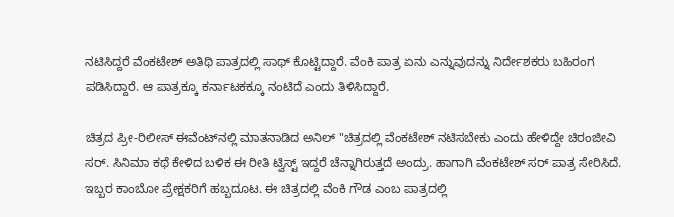ನಟಿಸಿದ್ದರೆ ವೆಂಕಟೇಶ್ ಅತಿಥಿ ಪಾತ್ರದಲ್ಲಿ ಸಾಥ್ ಕೊಟ್ಟಿದ್ದಾರೆ. ವೆಂಕಿ ಪಾತ್ರ ಏನು ಎನ್ನುವುದನ್ನು ನಿರ್ದೇಶಕರು ಬಹಿರಂಗ ಪಡಿಸಿದ್ದಾರೆ. ಆ ಪಾತ್ರಕ್ಕೂ ಕರ್ನಾಟಕಕ್ಕೂ ನಂಟಿದೆ ಎಂದು ತಿಳಿಸಿದ್ದಾರೆ.

ಚಿತ್ರದ ಪ್ರೀ-ರಿಲೀಸ್ ಈವೆಂಟ್‌ನಲ್ಲಿ ಮಾತನಾಡಿದ ಅನಿಲ್ "ಚಿತ್ರದಲ್ಲಿ ವೆಂಕಟೇಶ್ ನಟಿಸಬೇಕು ಎಂದು ಹೇಳಿದ್ದೇ ಚಿರಂಜೀವಿ ಸರ್. ಸಿನಿಮಾ ಕಥೆ ಕೇಳಿದ ಬಳಿಕ ಈ ರೀತಿ ಟ್ವಿಸ್ಟ್ ಇದ್ದರೆ ಚೆನ್ನಾಗಿರುತ್ತದೆ ಅಂದ್ರು. ಹಾಗಾಗಿ ವೆಂಕಟೇಶ್ ಸರ್ ಪಾತ್ರ ಸೇರಿಸಿದೆ. ಇಬ್ಬರ ಕಾಂಬೋ ಪ್ರೇಕ್ಷಕರಿಗೆ ಹಬ್ಬದೂಟ. ಈ ಚಿತ್ರದಲ್ಲಿ ವೆಂಕಿ ಗೌಡ ಎಂಬ ಪಾತ್ರದಲ್ಲಿ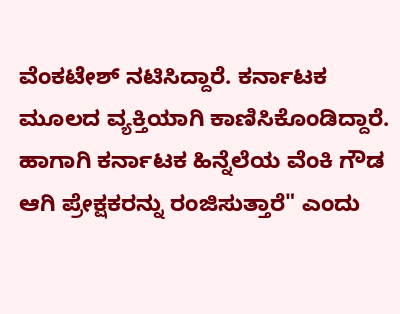ವೆಂಕಟೇಶ್ ನಟಿಸಿದ್ದಾರೆ. ಕರ್ನಾಟಕ ಮೂಲದ ವ್ಯಕ್ತಿಯಾಗಿ ಕಾಣಿಸಿಕೊಂಡಿದ್ದಾರೆ. ಹಾಗಾಗಿ ಕರ್ನಾಟಕ ಹಿನ್ನೆಲೆಯ ವೆಂಕಿ ಗೌಡ ಆಗಿ ಪ್ರೇಕ್ಷಕರನ್ನು ರಂಜಿಸುತ್ತಾರೆ" ಎಂದು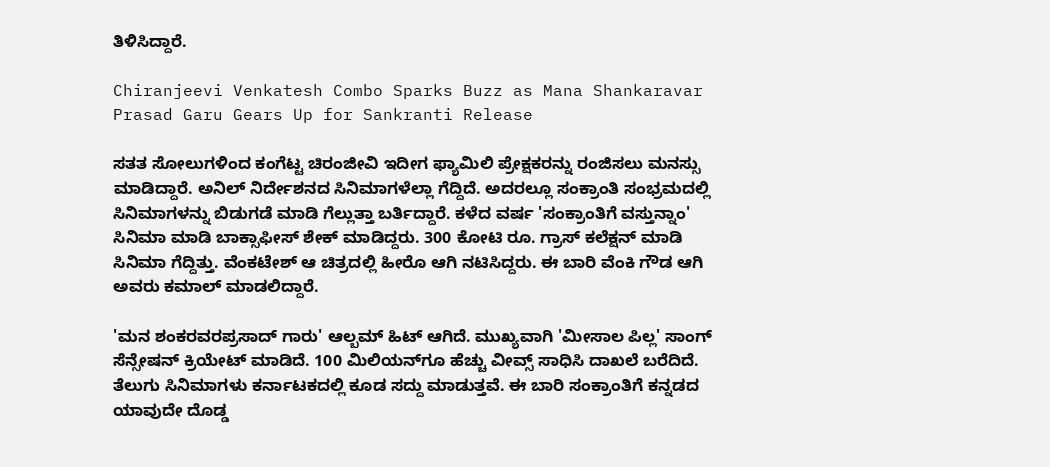ತಿಳಿಸಿದ್ದಾರೆ.

Chiranjeevi Venkatesh Combo Sparks Buzz as Mana Shankaravar Prasad Garu Gears Up for Sankranti Release

ಸತತ ಸೋಲುಗಳಿಂದ ಕಂಗೆಟ್ಟ ಚಿರಂಜೀವಿ ಇದೀಗ ಫ್ಯಾಮಿಲಿ ಪ್ರೇಕ್ಷಕರನ್ನು ರಂಜಿಸಲು ಮನಸ್ಸು ಮಾಡಿದ್ದಾರೆ. ಅನಿಲ್ ನಿರ್ದೇಶನದ ಸಿನಿಮಾಗಳೆಲ್ಲಾ ಗೆದ್ದಿದೆ. ಅದರಲ್ಲೂ ಸಂಕ್ರಾಂತಿ ಸಂಭ್ರಮದಲ್ಲಿ ಸಿನಿಮಾಗಳನ್ನು ಬಿಡುಗಡೆ ಮಾಡಿ ಗೆಲ್ಲುತ್ತಾ ಬರ್ತಿದ್ದಾರೆ. ಕಳೆದ ವರ್ಷ 'ಸಂಕ್ರಾಂತಿಗೆ ವಸ್ತುನ್ನಾಂ' ಸಿನಿಮಾ ಮಾಡಿ ಬಾಕ್ಸಾಫೀಸ್ ಶೇಕ್ ಮಾಡಿದ್ದರು. 300 ಕೋಟಿ ರೂ. ಗ್ರಾಸ್ ಕಲೆಕ್ಷನ್ ಮಾಡಿ ಸಿನಿಮಾ ಗೆದ್ದಿತ್ತು. ವೆಂಕಟೇಶ್ ಆ ಚಿತ್ರದಲ್ಲಿ ಹೀರೊ ಆಗಿ ನಟಿಸಿದ್ದರು. ಈ ಬಾರಿ ವೆಂಕಿ ಗೌಡ ಆಗಿ ಅವರು ಕಮಾಲ್ ಮಾಡಲಿದ್ದಾರೆ.

'ಮನ ಶಂಕರವರಪ್ರಸಾದ್ ಗಾರು' ಆಲ್ಬಮ್ ಹಿಟ್ ಆಗಿದೆ. ಮುಖ್ಯವಾಗಿ 'ಮೀಸಾಲ ಪಿಲ್ಲ' ಸಾಂಗ್ ಸೆನ್ಸೇಷನ್ ಕ್ರಿಯೇಟ್ ಮಾಡಿದೆ. 100 ಮಿಲಿಯನ್‌ಗೂ ಹೆಚ್ಚು ವೀವ್ಸ್ ಸಾಧಿಸಿ ದಾಖಲೆ ಬರೆದಿದೆ. ತೆಲುಗು ಸಿನಿಮಾಗಳು ಕರ್ನಾಟಕದಲ್ಲಿ ಕೂಡ ಸದ್ದು ಮಾಡುತ್ತವೆ. ಈ ಬಾರಿ ಸಂಕ್ರಾಂತಿಗೆ ಕನ್ನಡದ ಯಾವುದೇ ದೊಡ್ಡ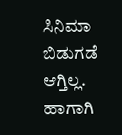ಸಿನಿಮಾ ಬಿಡುಗಡೆ ಆಗ್ತಿಲ್ಲ. ಹಾಗಾಗಿ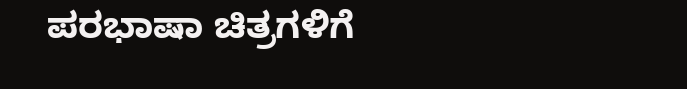ಪರಭಾಷಾ ಚಿತ್ರಗಳಿಗೆ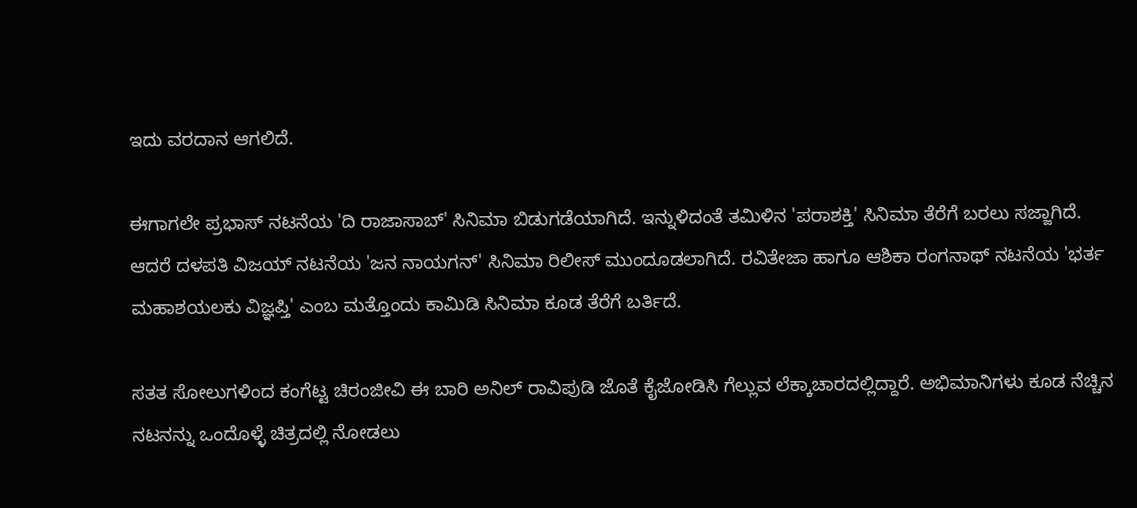ಇದು ವರದಾನ ಆಗಲಿದೆ.

ಈಗಾಗಲೇ ಪ್ರಭಾಸ್ ನಟನೆಯ 'ದಿ ರಾಜಾಸಾಬ್' ಸಿನಿಮಾ ಬಿಡುಗಡೆಯಾಗಿದೆ. ಇನ್ನುಳಿದಂತೆ ತಮಿಳಿನ 'ಪರಾಶಕ್ತಿ' ಸಿನಿಮಾ ತೆರೆಗೆ ಬರಲು ಸಜ್ಜಾಗಿದೆ. ಆದರೆ ದಳಪತಿ ವಿಜಯ್ ನಟನೆಯ 'ಜನ ನಾಯಗನ್' ಸಿನಿಮಾ ರಿಲೀಸ್ ಮುಂದೂಡಲಾಗಿದೆ. ರವಿತೇಜಾ ಹಾಗೂ ಆಶಿಕಾ ರಂಗನಾಥ್ ನಟನೆಯ 'ಭರ್ತ ಮಹಾಶಯಲಕು ವಿಜ್ಞಪ್ತಿ' ಎಂಬ ಮತ್ತೊಂದು ಕಾಮಿಡಿ ಸಿನಿಮಾ ಕೂಡ ತೆರೆಗೆ ಬರ್ತಿದೆ.

ಸತತ ಸೋಲುಗಳಿಂದ ಕಂಗೆಟ್ಟ ಚಿರಂಜೀವಿ ಈ ಬಾರಿ ಅನಿಲ್ ರಾವಿಪುಡಿ ಜೊತೆ ಕೈಜೋಡಿಸಿ ಗೆಲ್ಲುವ ಲೆಕ್ಕಾಚಾರದಲ್ಲಿದ್ದಾರೆ. ಅಭಿಮಾನಿಗಳು ಕೂಡ ನೆಚ್ಚಿನ ನಟನನ್ನು ಒಂದೊಳ್ಳೆ ಚಿತ್ರದಲ್ಲಿ ನೋಡಲು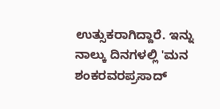ಉತ್ಸುಕರಾಗಿದ್ದಾರೆ. ಇನ್ನು ನಾಲ್ಕು ದಿನಗಳಲ್ಲಿ 'ಮನ ಶಂಕರವರಪ್ರಸಾದ್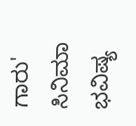ಗಾರು' ಸಿನಿಮಾ ಭವಿಷ್ಯ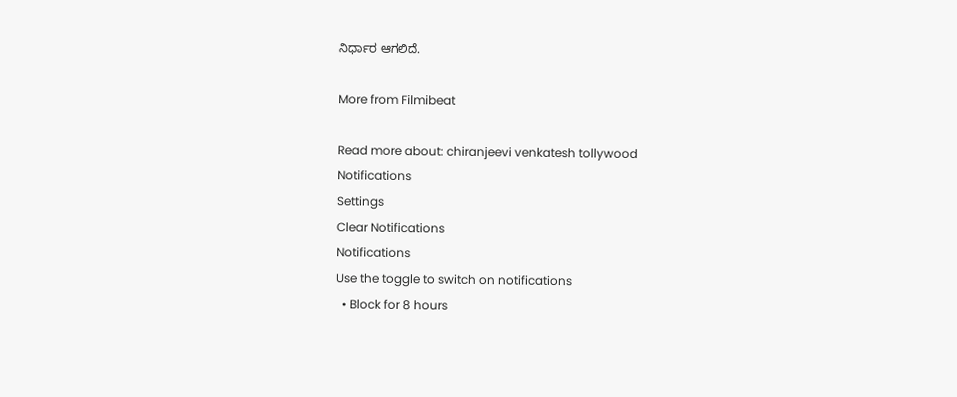ನಿರ್ಧಾರ ಆಗಲಿದೆ.

More from Filmibeat

Read more about: chiranjeevi venkatesh tollywood
Notifications
Settings
Clear Notifications
Notifications
Use the toggle to switch on notifications
  • Block for 8 hours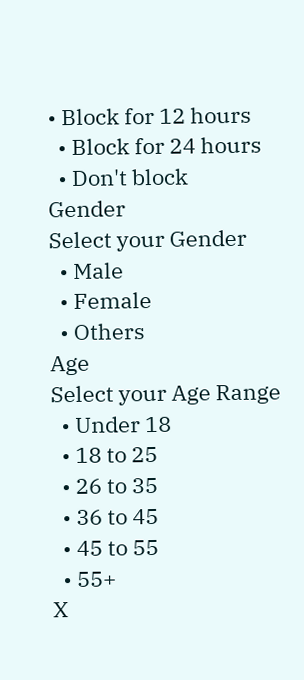• Block for 12 hours
  • Block for 24 hours
  • Don't block
Gender
Select your Gender
  • Male
  • Female
  • Others
Age
Select your Age Range
  • Under 18
  • 18 to 25
  • 26 to 35
  • 36 to 45
  • 45 to 55
  • 55+
X